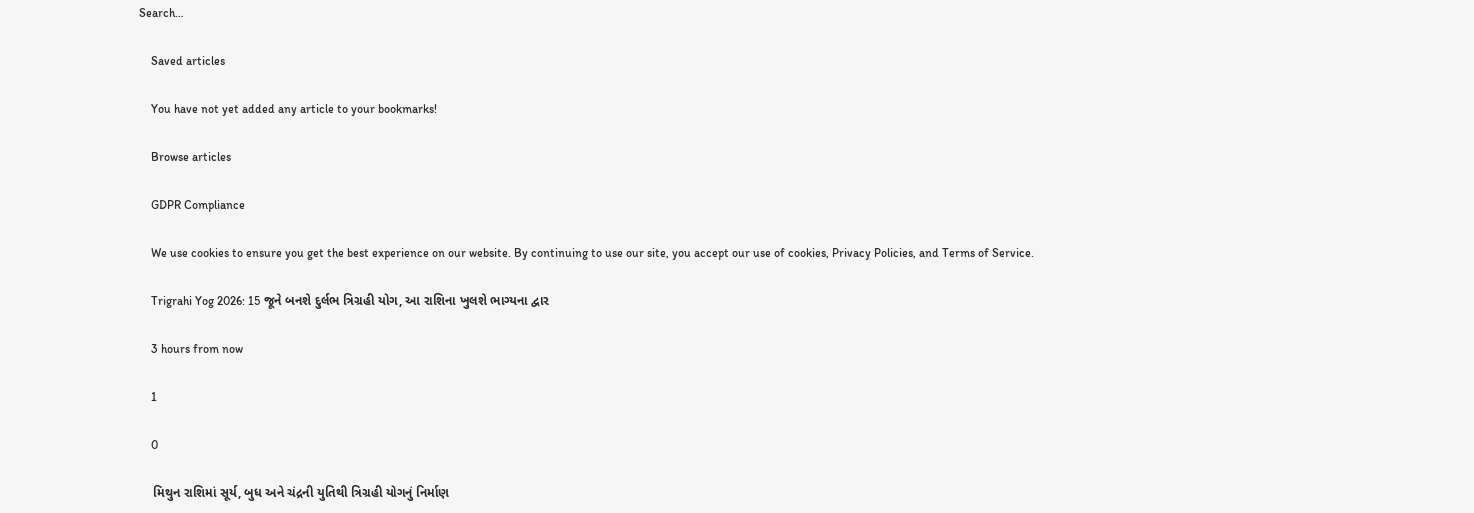Search…

    Saved articles

    You have not yet added any article to your bookmarks!

    Browse articles

    GDPR Compliance

    We use cookies to ensure you get the best experience on our website. By continuing to use our site, you accept our use of cookies, Privacy Policies, and Terms of Service.

    Trigrahi Yog 2026: 15 જૂને બનશે દુર્લભ ત્રિગ્રહી યોગ, આ રાશિના ખુલશે ભાગ્યના દ્વાર

    3 hours from now

    1

    0

    મિથુન રાશિમાં સૂર્ય, બુધ અને ચંદ્રની યુતિથી ત્રિગ્રહી યોગનું નિર્માણ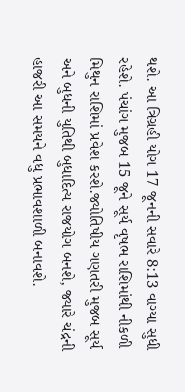થશે. આ ત્રિગ્રહી યોગ 17 જૂનની સવારે 8:13 વાગ્યા સુધી રહેશે. પંચાંગ મુજબ 15 જૂને સૂર્ય વૃષભ રાશિમાંથી નીકળી મિથુન રાશિમાં પ્રવેશ કરશે.જ્યોતિષીય ગણતરી મુજબ સૂર્ય અને બુધની યુતિથી બુધાદિત્ય રાજયોગ બનશે, જ્યારે ચંદ્રની હાજરી આ સમયને વધુ પ્રભાવશાળી બનાવશે.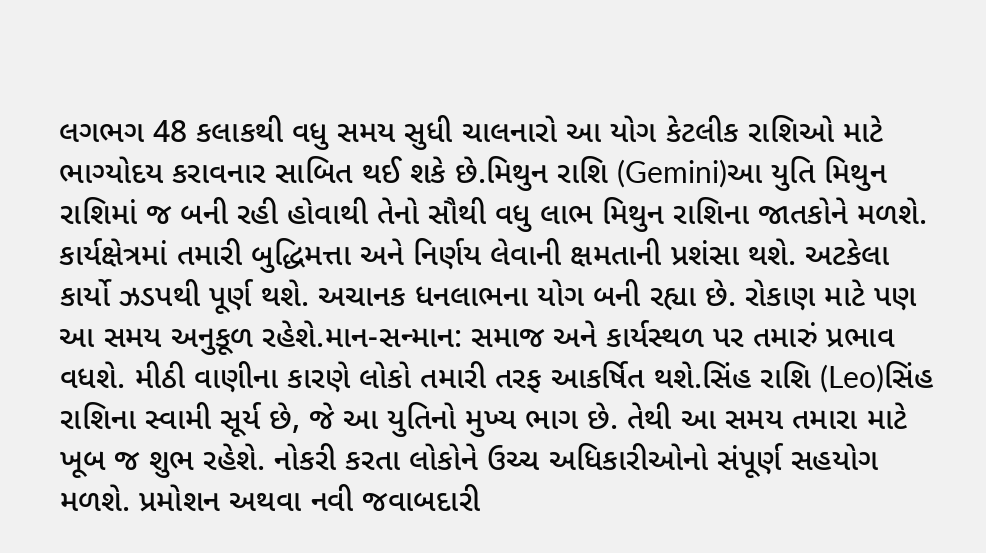લગભગ 48 કલાકથી વધુ સમય સુધી ચાલનારો આ યોગ કેટલીક રાશિઓ માટે ભાગ્યોદય કરાવનાર સાબિત થઈ શકે છે.મિથુન રાશિ (Gemini)આ યુતિ મિથુન રાશિમાં જ બની રહી હોવાથી તેનો સૌથી વધુ લાભ મિથુન રાશિના જાતકોને મળશે. કાર્યક્ષેત્રમાં તમારી બુદ્ધિમત્તા અને નિર્ણય લેવાની ક્ષમતાની પ્રશંસા થશે. અટકેલા કાર્યો ઝડપથી પૂર્ણ થશે. અચાનક ધનલાભના યોગ બની રહ્યા છે. રોકાણ માટે પણ આ સમય અનુકૂળ રહેશે.માન-સન્માન: સમાજ અને કાર્યસ્થળ પર તમારું પ્રભાવ વધશે. મીઠી વાણીના કારણે લોકો તમારી તરફ આકર્ષિત થશે.સિંહ રાશિ (Leo)સિંહ રાશિના સ્વામી સૂર્ય છે, જે આ યુતિનો મુખ્ય ભાગ છે. તેથી આ સમય તમારા માટે ખૂબ જ શુભ રહેશે. નોકરી કરતા લોકોને ઉચ્ચ અધિકારીઓનો સંપૂર્ણ સહયોગ મળશે. પ્રમોશન અથવા નવી જવાબદારી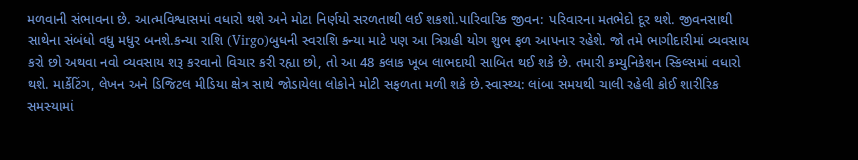મળવાની સંભાવના છે. આત્મવિશ્વાસમાં વધારો થશે અને મોટા નિર્ણયો સરળતાથી લઈ શકશો.પારિવારિક જીવન: પરિવારના મતભેદો દૂર થશે. જીવનસાથી સાથેના સંબંધો વધુ મધુર બનશે.કન્યા રાશિ (Virgo)બુધની સ્વરાશિ કન્યા માટે પણ આ ત્રિગ્રહી યોગ શુભ ફળ આપનાર રહેશે. જો તમે ભાગીદારીમાં વ્યવસાય કરો છો અથવા નવો વ્યવસાય શરૂ કરવાનો વિચાર કરી રહ્યા છો, તો આ 48 કલાક ખૂબ લાભદાયી સાબિત થઈ શકે છે. તમારી કમ્યુનિકેશન સ્કિલ્સમાં વધારો થશે. માર્કેટિંગ, લેખન અને ડિજિટલ મીડિયા ક્ષેત્ર સાથે જોડાયેલા લોકોને મોટી સફળતા મળી શકે છે.સ્વાસ્થ્ય: લાંબા સમયથી ચાલી રહેલી કોઈ શારીરિક સમસ્યામાં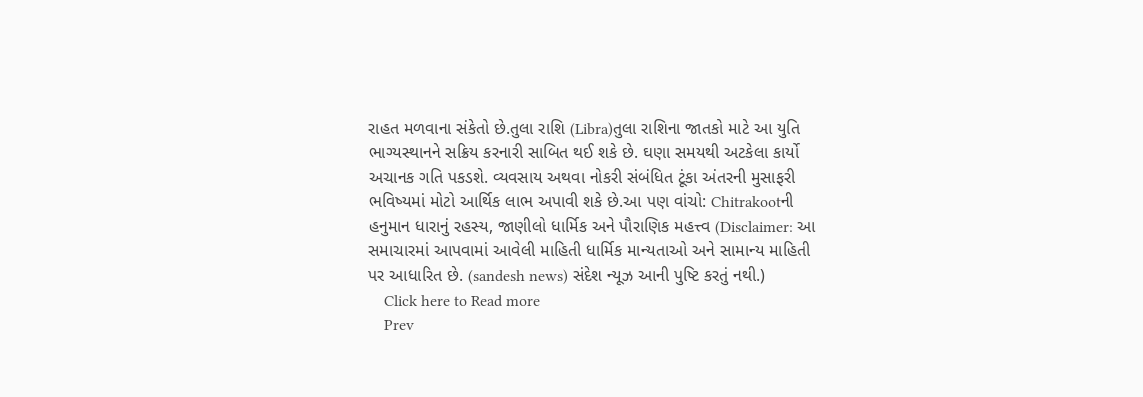રાહત મળવાના સંકેતો છે.તુલા રાશિ (Libra)તુલા રાશિના જાતકો માટે આ યુતિ ભાગ્યસ્થાનને સક્રિય કરનારી સાબિત થઈ શકે છે. ઘણા સમયથી અટકેલા કાર્યો અચાનક ગતિ પકડશે. વ્યવસાય અથવા નોકરી સંબંધિત ટૂંકા અંતરની મુસાફરી ભવિષ્યમાં મોટો આર્થિક લાભ અપાવી શકે છે.આ પણ વાંચો: Chitrakootની હનુમાન ધારાનું રહસ્ય, જાણીલો ધાર્મિક અને પૌરાણિક મહત્ત્વ (Disclaimer: આ સમાચારમાં આપવામાં આવેલી માહિતી ધાર્મિક માન્યતાઓ અને સામાન્ય માહિતી પર આધારિત છે. (sandesh news) સંદેશ ન્યૂઝ આની પુષ્ટિ કરતું નથી.)
    Click here to Read more
    Prev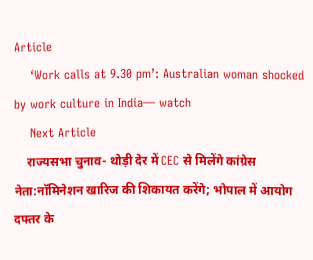Article
    ‘Work calls at 9.30 pm’: Australian woman shocked by work culture in India— watch
    Next Article
    राज्यसभा चुनाव- थोड़ी देर में CEC से मिलेंगे कांग्रेस नेता:नॉमिनेशन खारिज की शिकायत करेंगे; भोपाल में आयोग दफ्तर के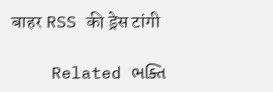बाहर RSS की ड्रेस टांगी

    Related ભક્તિ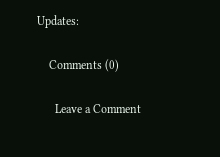Updates:

    Comments (0)

      Leave a Comment